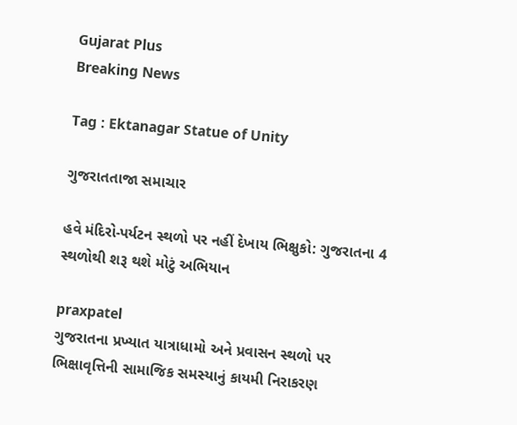Gujarat Plus
Breaking News

Tag : Ektanagar Statue of Unity

ગુજરાતતાજા સમાચાર

હવે મંદિરો-પર્યટન સ્થળો પર નહીં દેખાય ભિક્ષુકો: ગુજરાતના 4 સ્થળોથી શરૂ થશે મોટું અભિયાન

praxpatel
ગુજરાતના પ્રખ્યાત યાત્રાધામો અને પ્રવાસન સ્થળો પર ભિક્ષાવૃત્તિની સામાજિક સમસ્યાનું કાયમી નિરાકરણ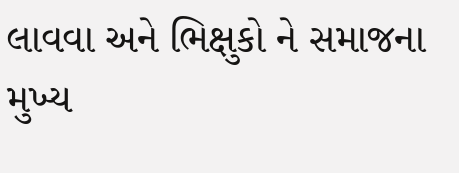લાવવા અને ભિક્ષુકો ને સમાજના મુખ્ય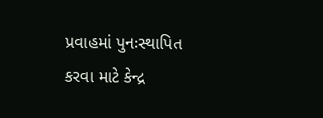પ્રવાહમાં પુનઃસ્થાપિત કરવા માટે કેન્દ્ર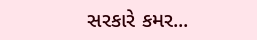સરકારે કમર...